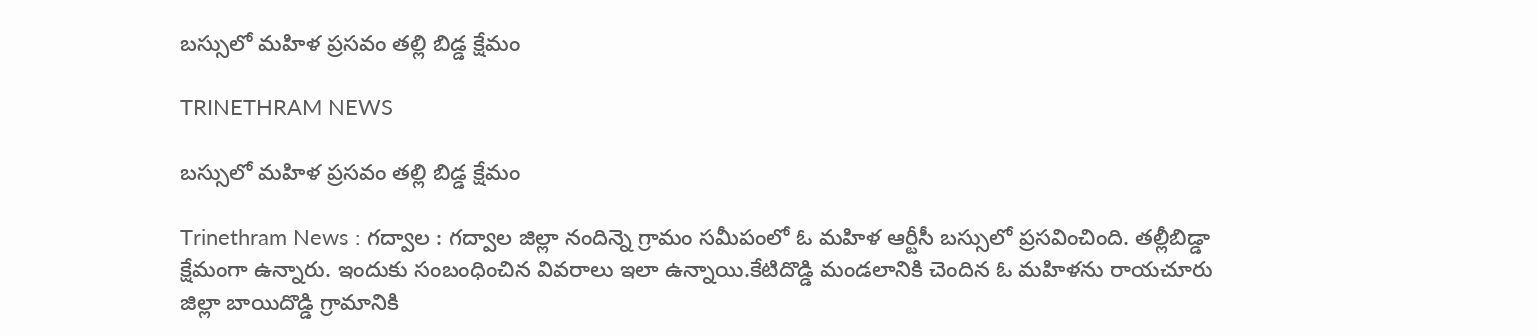బస్సులో మహిళ ప్రసవం తల్లి బిడ్డ క్షేమం

TRINETHRAM NEWS

బస్సులో మహిళ ప్రసవం తల్లి బిడ్డ క్షేమం

Trinethram News : గద్వాల : గద్వాల జిల్లా నందిన్నె గ్రామం సమీపంలో ఓ మహిళ ఆర్టీసీ బస్సులో ప్రసవించింది. తల్లీబిడ్డా క్షేమంగా ఉన్నారు. ఇందుకు సంబంధించిన వివరాలు ఇలా ఉన్నాయి.కేటిదొడ్డి మండలానికి చెందిన ఓ మహిళను రాయచూరు జిల్లా బాయిదొడ్డి గ్రామానికి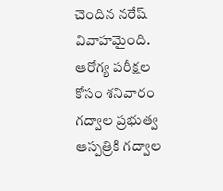చెందిన నరేష్ వివాహమైంది. ఆరోగ్య పరీక్షల కోసం శనివారం గద్వాల ప్రభుత్వ ఆస్పత్రికి గద్వాల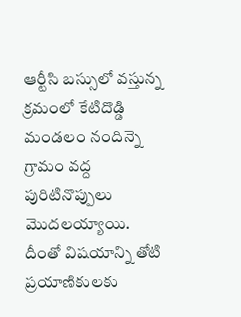ఆర్టీసి బస్సులో వస్తున్న క్రమంలో కేటిదొడ్డి మండలం నందిన్నె గ్రామం వద్ద పురిటినొప్పులు మొదలయ్యాయి. దీంతో విషయాన్ని తోటి ప్రయాణికులకు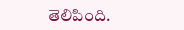తెలిపింది.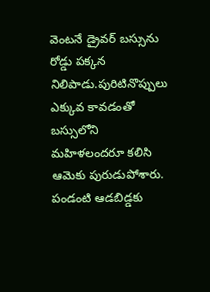వెంటనే డ్రైవర్‌ బస్సును రోడ్డు పక్కన నిలిపాడు.పురిటినొప్పులు ఎక్కువ కావడంతో బస్సులోని మహిళలందరూ కలిసి ఆమెకు పురుడుపోశారు. పండంటి ఆడబిడ్డకు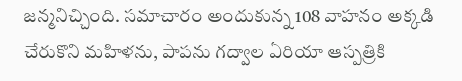జన్మనిచ్చింది. సమాచారం అందుకున్న 108 వాహనం అక్కడి చేరుకొని మహిళను, పాపను గద్వాల ఏరియా ఆస్పత్రికి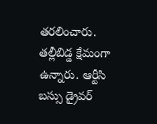తరలించారు. తల్లీబిడ్డ క్షేమంగా ఉన్నారు. ఆర్టీసి బస్సు డ్రైవర్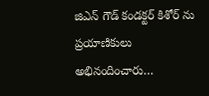జిఎన్ గౌడ్ కండక్టర్ కిశోర్ ను ప్రయాణికులు అభినందించారు…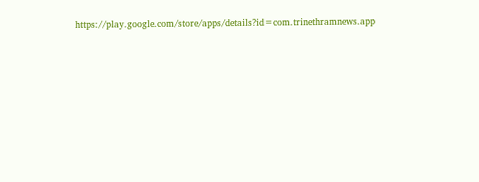https://play.google.com/store/apps/details?id=com.trinethramnews.app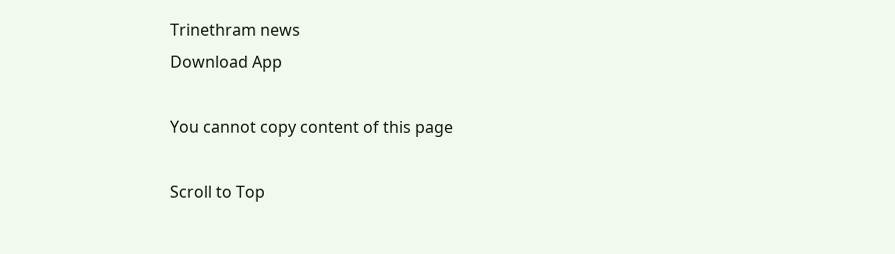Trinethram news
Download App

You cannot copy content of this page

Scroll to Top